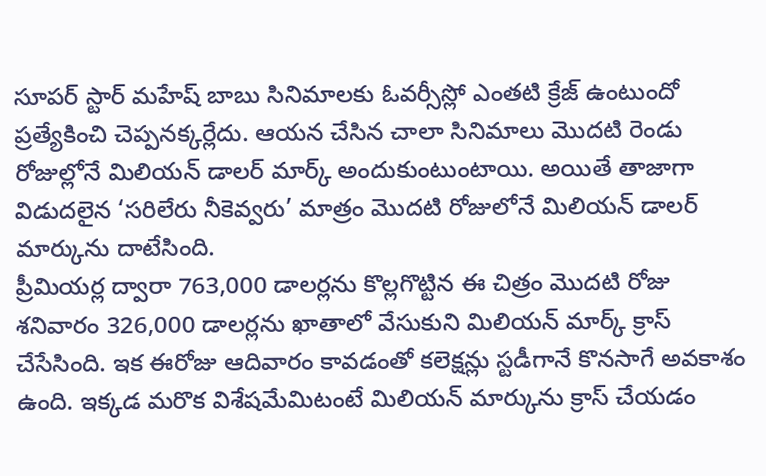సూపర్ స్టార్ మహేష్ బాబు సినిమాలకు ఓవర్సీస్లో ఎంతటి క్రేజ్ ఉంటుందో ప్రత్యేకించి చెప్పనక్కర్లేదు. ఆయన చేసిన చాలా సినిమాలు మొదటి రెండు రోజుల్లోనే మిలియన్ డాలర్ మార్క్ అందుకుంటుంటాయి. అయితే తాజాగా విడుదలైన ‘సరిలేరు నీకెవ్వరు’ మాత్రం మొదటి రోజులోనే మిలియన్ డాలర్ మార్కును దాటేసింది.
ప్రీమియర్ల ద్వారా 763,000 డాలర్లను కొల్లగొట్టిన ఈ చిత్రం మొదటి రోజు శనివారం 326,000 డాలర్లను ఖాతాలో వేసుకుని మిలియన్ మార్క్ క్రాస్ చేసేసింది. ఇక ఈరోజు ఆదివారం కావడంతో కలెక్షన్లు స్టడీగానే కొనసాగే అవకాశం ఉంది. ఇక్కడ మరొక విశేషమేమిటంటే మిలియన్ మార్కును క్రాస్ చేయడం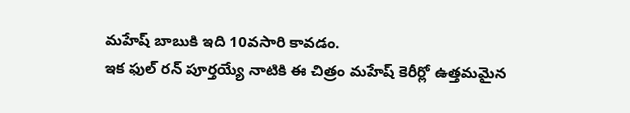మహేష్ బాబుకి ఇది 10వసారి కావడం.
ఇక ఫుల్ రన్ పూర్తయ్యే నాటికి ఈ చిత్రం మహేష్ కెరీర్లో ఉత్తమమైన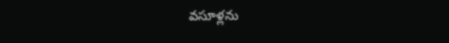వసూళ్లను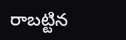రాబట్టిన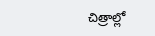చిత్రాల్లో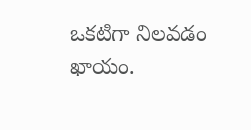ఒకటిగా నిలవడం ఖాయం.